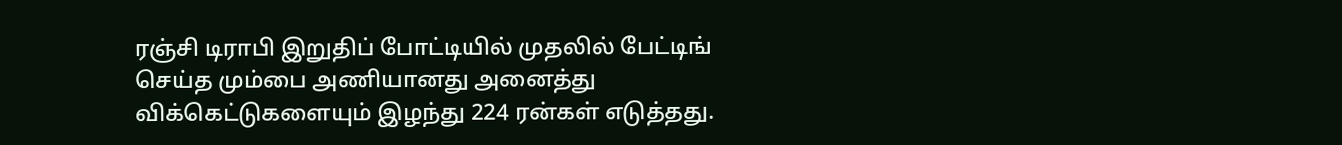ரஞ்சி டிராபி இறுதிப் போட்டியில் முதலில் பேட்டிங் செய்த மும்பை அணியானது அனைத்து விக்கெட்டுகளையும் இழந்து 224 ரன்கள் எடுத்தது.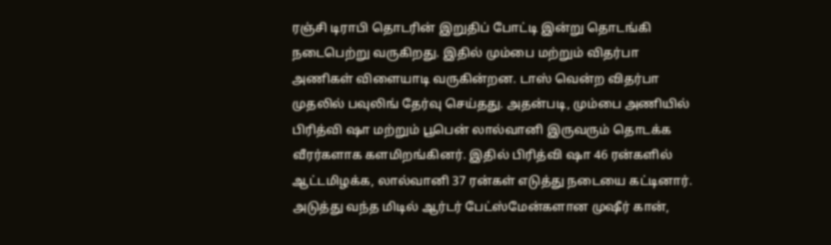ரஞ்சி டிராபி தொடரின் இறுதிப் போட்டி இன்று தொடங்கி நடைபெற்று வருகிறது. இதில் மும்பை மற்றும் விதர்பா அணிகள் விளையாடி வருகின்றன. டாஸ் வென்ற விதர்பா முதலில் பவுலிங் தேர்வு செய்தது. அதன்படி, மும்பை அணியில் பிரித்வி ஷா மற்றும் பூபென் லால்வானி இருவரும் தொடக்க வீரர்களாக களமிறங்கினர். இதில் பிரித்வி ஷா 46 ரன்களில் ஆட்டமிழக்க, லால்வானி 37 ரன்கள் எடுத்து நடையை கட்டினார். அடுத்து வந்த மிடில் ஆர்டர் பேட்ஸ்மேன்களான முஷீர் கான்,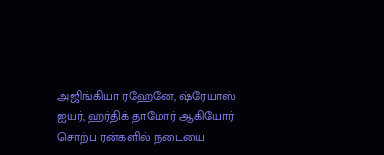அஜிங்கியா ரஹேனே, ஷ்ரேயாஸ் ஐயர், ஹர்திக் தாமோர் ஆகியோர் சொற்ப ரன்களில் நடையை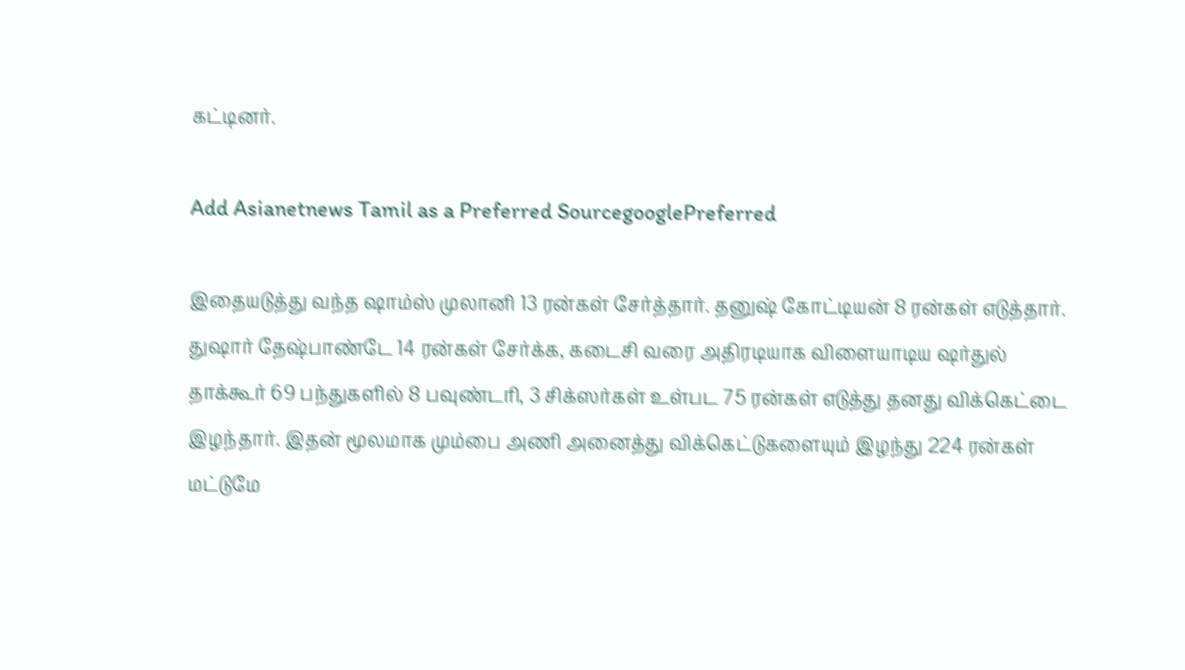கட்டினர்.

Add Asianetnews Tamil as a Preferred SourcegooglePreferred

இதையடுத்து வந்த ஷாம்ஸ் முலானி 13 ரன்கள் சேர்த்தார். தனுஷ் கோட்டியன் 8 ரன்கள் எடுத்தார். துஷார் தேஷ்பாண்டே 14 ரன்கள் சேர்க்க, கடைசி வரை அதிரடியாக விளையாடிய ஷர்துல் தாக்கூர் 69 பந்துகளில் 8 பவுண்டரி, 3 சிக்ஸர்கள் உள்பட 75 ரன்கள் எடுத்து தனது விக்கெட்டை இழந்தார். இதன் மூலமாக மும்பை அணி அனைத்து விக்கெட்டுகளையும் இழந்து 224 ரன்கள் மட்டுமே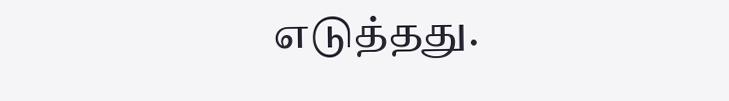எடுத்தது.